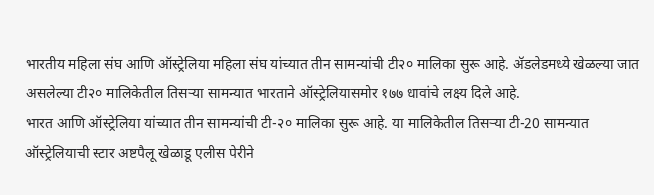भारतीय महिला संघ आणि ऑस्ट्रेलिया महिला संघ यांच्यात तीन सामन्यांची टी२० मालिका सुरू आहे. ॲडलेडमध्ये खेळल्या जात असलेल्या टी२० मालिकेतील तिसऱ्या सामन्यात भारताने ऑस्ट्रेलियासमोर १७७ धावांचे लक्ष्य दिले आहे.
भारत आणि ऑस्ट्रेलिया यांच्यात तीन सामन्यांची टी-२० मालिका सुरू आहे. या मालिकेतील तिसऱ्या टी-20 सामन्यात ऑस्ट्रेलियाची स्टार अष्टपैलू खेळाडू एलीस पेरीने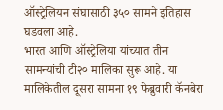ऑस्ट्रेलियन संघासाठी ३५० सामने इतिहास घडवला आहे.
भारत आणि ऑस्ट्रेलिया यांच्यात तीन सामन्यांची टी२० मालिका सुरू आहे. या मालिकेतील दूसरा सामना १९ फेब्रुवारी कॅनबेरा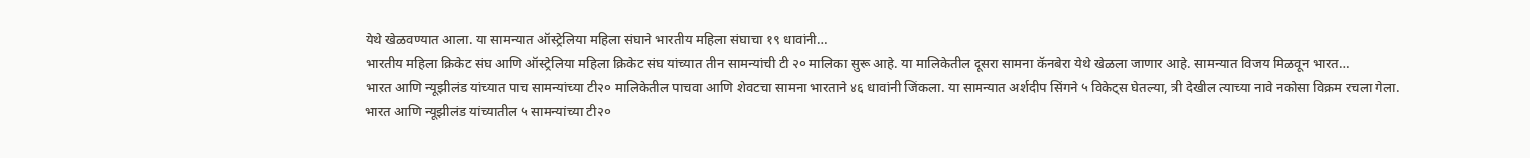येथे खेळवण्यात आला. या सामन्यात ऑस्ट्रेलिया महिला संघाने भारतीय महिला संघाचा १९ धावांनी…
भारतीय महिला क्रिकेट संघ आणि ऑस्ट्रेलिया महिला क्रिकेट संघ यांच्यात तीन सामन्यांची टी २० मालिका सुरू आहे. या मालिकेतील दूसरा सामना कॅनबेरा येथे खेळला जाणार आहे. सामन्यात विजय मिळवून भारत…
भारत आणि न्यूझीलंड यांच्यात पाच सामन्यांच्या टी२० मालिकेतील पाचवा आणि शेवटचा सामना भारताने ४६ धावांनी जिंकला. या सामन्यात अर्शदीप सिंगने ५ विकेट्स घेतल्या, त्री देखील त्याच्या नावे नकोसा विक्रम रचला गेला.
भारत आणि न्यूझीलंड यांच्यातील ५ सामन्यांच्या टी२०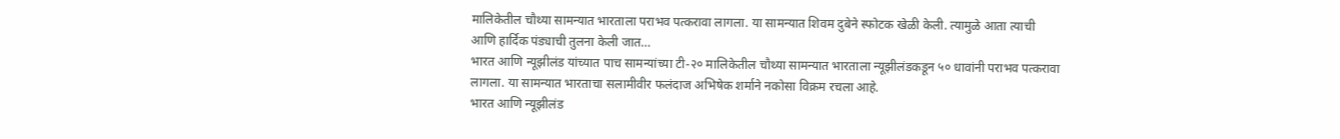मालिकेतील चौथ्या सामन्यात भारताला पराभव पत्करावा लागला. या सामन्यात शिवम दुबेने स्फोटक खेळी केली. त्यामुळे आता त्याची आणि हार्दिक पंड्याची तुलना केली जात…
भारत आणि न्यूझीलंड यांच्यात पाच सामन्यांच्या टी-२० मालिकेतील चौथ्या सामन्यात भारताला न्यूझीलंडकडून ५० धावांनी पराभव पत्करावा लागला. या सामन्यात भारताचा सलामीवीर फलंदाज अभिषेक शर्माने नकोसा विक्रम रचला आहे.
भारत आणि न्यूझीलंड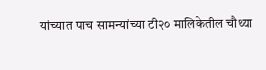यांच्यात पाच सामन्यांच्या टी२० मालिकेतील चौथ्या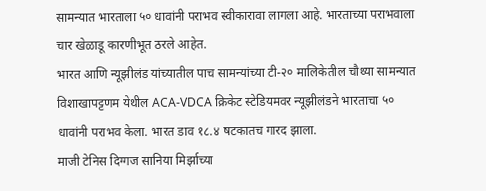सामन्यात भारताला ५० धावांनी पराभव स्वीकारावा लागला आहे. भारताच्या पराभवाला चार खेळाडू कारणीभूत ठरले आहेत.
भारत आणि न्यूझीलंड यांच्यातील पाच सामन्यांच्या टी-२० मालिकेतील चौथ्या सामन्यात विशाखापट्टणम येथील ACA-VDCA क्रिकेट स्टेडियमवर न्यूझीलंडने भारताचा ५० धावांनी पराभव केला. भारत डाव १८.४ षटकातच गारद झाला.
माजी टेनिस दिग्गज सानिया मिर्झाच्या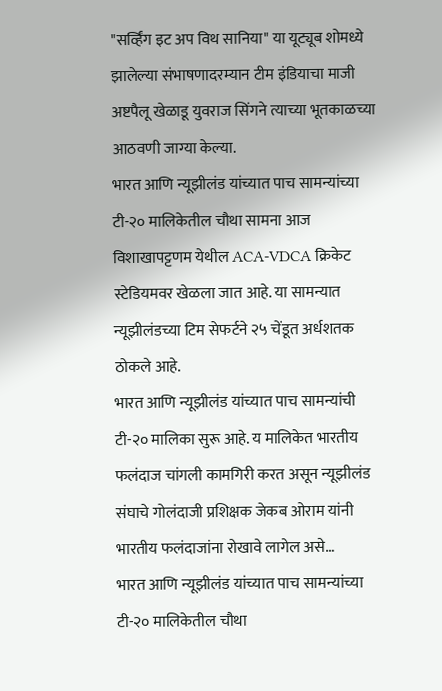"सर्व्हिंग इट अप विथ सानिया" या यूट्यूब शोमध्ये झालेल्या संभाषणादरम्यान टीम इंडियाचा माजी अष्टपैलू खेळाडू युवराज सिंगने त्याच्या भूतकाळच्या आठवणी जाग्या केल्या.
भारत आणि न्यूझीलंड यांच्यात पाच सामन्यांच्या टी-२० मालिकेतील चौथा सामना आज विशाखापट्टणम येथील ACA-VDCA क्रिकेट स्टेडियमवर खेळला जात आहे. या सामन्यात न्यूझीलंडच्या टिम सेफर्टने २५ चेंडूत अर्धशतक ठोकले आहे.
भारत आणि न्यूझीलंड यांच्यात पाच सामन्यांची टी-२० मालिका सुरू आहे. य मालिकेत भारतीय फलंदाज चांगली कामगिरी करत असून न्यूझीलंड संघाचे गोलंदाजी प्रशिक्षक जेकब ओराम यांनी भारतीय फलंदाजांना रोखावे लागेल असे…
भारत आणि न्यूझीलंड यांच्यात पाच सामन्यांच्या टी-२० मालिकेतील चौथा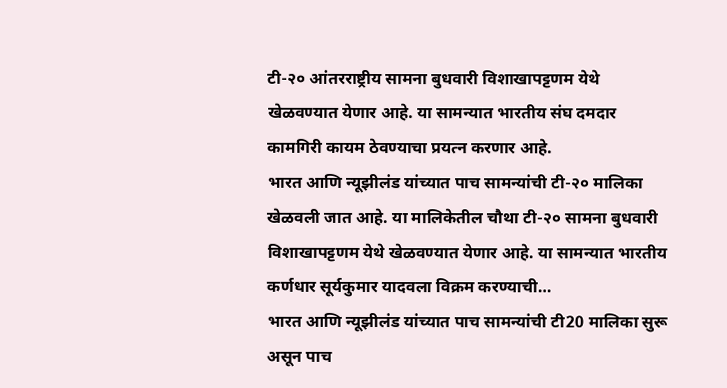टी-२० आंतरराष्ट्रीय सामना बुधवारी विशाखापट्टणम येथे खेळवण्यात येणार आहे. या सामन्यात भारतीय संघ दमदार कामगिरी कायम ठेवण्याचा प्रयत्न करणार आहे.
भारत आणि न्यूझीलंड यांच्यात पाच सामन्यांची टी-२० मालिका खेळवली जात आहे. या मालिकेतील चौथा टी-२० सामना बुधवारी विशाखापट्टणम येथे खेळवण्यात येणार आहे. या सामन्यात भारतीय कर्णधार सूर्यकुमार यादवला विक्रम करण्याची…
भारत आणि न्यूझीलंड यांच्यात पाच सामन्यांची टी20 मालिका सुरू असून पाच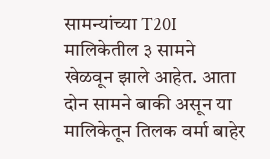सामन्यांच्या T20I मालिकेतील ३ सामने खेळवून झाले आहेत. आता दोन सामने बाकी असून या मालिकेतून तिलक वर्मा बाहेर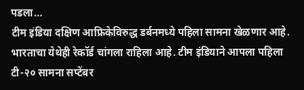पडला…
टीम इंडिया दक्षिण आफ्रिकेविरुद्ध डर्बनमध्ये पहिला सामना खेळणार आहे. भारताचा येथेही रेकॉर्ड चांगला राहिला आहे. टीम इंडियाने आपला पहिला टी-२० सामना सप्टेंबर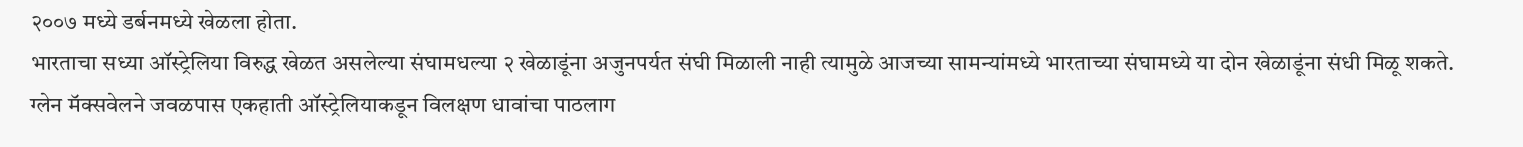२००७ मध्ये डर्बनमध्ये खेळला होता.
भारताचा सध्या ऑस्ट्रेलिया विरुद्ध खेळत असलेल्या संघामधल्या २ खेळाडूंना अजुनपर्यत संघी मिळाली नाही त्यामुळे आजच्या सामन्यांमध्ये भारताच्या संघामध्ये या दोन खेळाडूंना संधी मिळू शकते.
ग्लेन मॅक्सवेलने जवळपास एकहाती ऑस्ट्रेलियाकडून विलक्षण धावांचा पाठलाग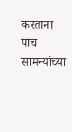करताना पाच सामन्यांच्या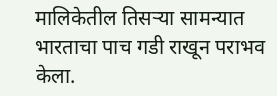मालिकेतील तिसऱ्या सामन्यात भारताचा पाच गडी राखून पराभव केला.